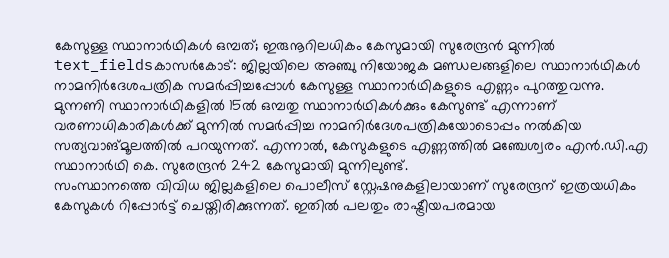കേസുള്ള സ്ഥാനാർഥികൾ ഒമ്പത്; ഇരുനൂറിലധികം കേസുമായി സുരേന്ദ്രൻ മുന്നിൽ
text_fieldsകാസർകോട്: ജില്ലയിലെ അഞ്ചു നിയോജക മണ്ഡലങ്ങളിലെ സ്ഥാനാർഥികൾ നാമനിർദേശപത്രിക സമർപ്പിച്ചപ്പോൾ കേസുള്ള സ്ഥാനാർഥികളുടെ എണ്ണം പുറത്തുവന്നു. മുന്നണി സ്ഥാനാർഥികളിൽ 15ൽ ഒമ്പതു സ്ഥാനാർഥികൾക്കും കേസുണ്ട് എന്നാണ് വരണാധികാരികൾക്ക് മുന്നിൽ സമർപ്പിച്ച നാമനിർദേശപത്രികയോടൊപ്പം നൽകിയ സത്യവാങ്മൂലത്തിൽ പറയുന്നത്. എന്നാൽ, കേസുകളുടെ എണ്ണത്തിൽ മഞ്ചേശ്വരം എൻ.ഡി.എ സ്ഥാനാർഥി കെ. സുരേന്ദ്രൻ 242 കേസുമായി മുന്നിലുണ്ട്.
സംസ്ഥാനത്തെ വിവിധ ജില്ലകളിലെ പൊലീസ് സ്റ്റേഷനുകളിലായാണ് സുരേന്ദ്രന് ഇത്രയധികം കേസുകൾ റിപ്പോർട്ട് ചെയ്തിരിക്കുന്നത്. ഇതിൽ പലതും രാഷ്ട്രീയപരമായ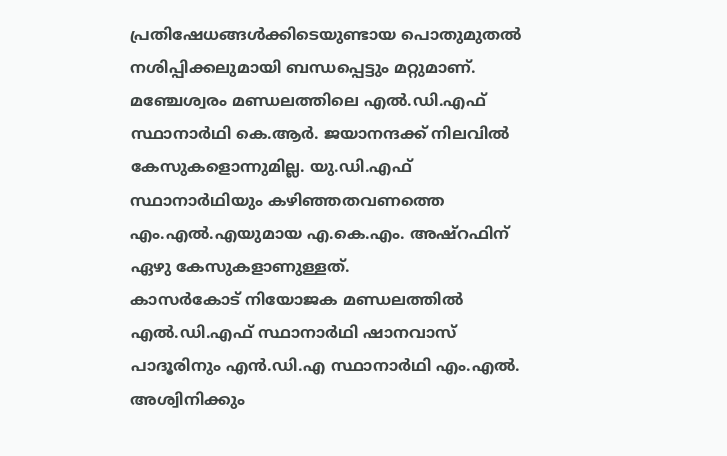പ്രതിഷേധങ്ങൾക്കിടെയുണ്ടായ പൊതുമുതൽ നശിപ്പിക്കലുമായി ബന്ധപ്പെട്ടും മറ്റുമാണ്. മഞ്ചേശ്വരം മണ്ഡലത്തിലെ എൽ.ഡി.എഫ് സ്ഥാനാർഥി കെ.ആർ. ജയാനന്ദക്ക് നിലവിൽ കേസുകളൊന്നുമില്ല. യു.ഡി.എഫ് സ്ഥാനാർഥിയും കഴിഞ്ഞതവണത്തെ എം.എൽ.എയുമായ എ.കെ.എം. അഷ്റഫിന് ഏഴു കേസുകളാണുള്ളത്.
കാസർകോട് നിയോജക മണ്ഡലത്തിൽ എൽ.ഡി.എഫ് സ്ഥാനാർഥി ഷാനവാസ് പാദൂരിനും എൻ.ഡി.എ സ്ഥാനാർഥി എം.എൽ. അശ്വിനിക്കും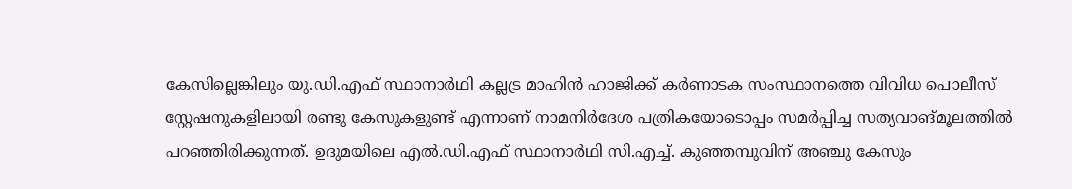കേസില്ലെങ്കിലും യു.ഡി.എഫ് സ്ഥാനാർഥി കല്ലട്ര മാഹിൻ ഹാജിക്ക് കർണാടക സംസ്ഥാനത്തെ വിവിധ പൊലീസ് സ്റ്റേഷനുകളിലായി രണ്ടു കേസുകളുണ്ട് എന്നാണ് നാമനിർദേശ പത്രികയോടൊപ്പം സമർപ്പിച്ച സത്യവാങ്മൂലത്തിൽ പറഞ്ഞിരിക്കുന്നത്. ഉദുമയിലെ എൽ.ഡി.എഫ് സ്ഥാനാർഥി സി.എച്ച്. കുഞ്ഞമ്പുവിന് അഞ്ചു കേസും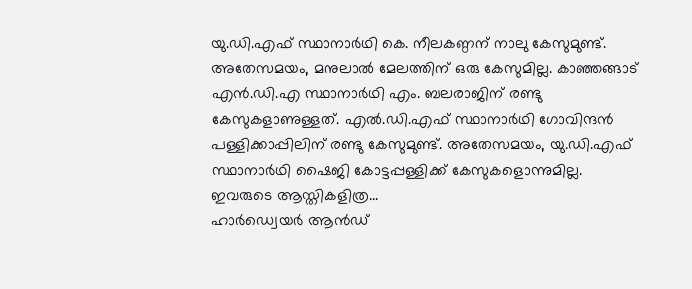യു.ഡി.എഫ് സ്ഥാനാർഥി കെ. നീലകണ്ഠന് നാലു കേസുമുണ്ട്. അതേസമയം, മനുലാൽ മേലത്തിന് ഒരു കേസുമില്ല. കാഞ്ഞങ്ങാട് എൻ.ഡി.എ സ്ഥാനാർഥി എം. ബലരാജിന് രണ്ടു കേസുകളാണുള്ളത്. എൽ.ഡി.എഫ് സ്ഥാനാർഥി ഗോവിന്ദൻ പള്ളിക്കാപ്പിലിന് രണ്ടു കേസുമുണ്ട്. അതേസമയം, യു.ഡി.എഫ് സ്ഥാനാർഥി ഷൈജി കോട്ടപ്പള്ളിക്ക് കേസുകളൊന്നുമില്ല.
ഇവരുടെ ആസ്തികളിത്ര...
ഹാർഡ്വെയർ ആൻഡ്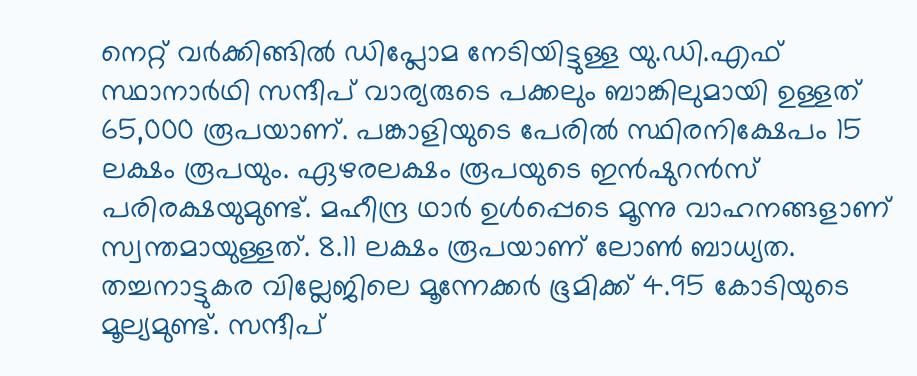നെറ്റ് വർക്കിങ്ങിൽ ഡിപ്ലോമ നേടിയിട്ടുള്ള യു.ഡി.എഫ് സ്ഥാനാർഥി സന്ദീപ് വാര്യരുടെ പക്കലും ബാങ്കിലുമായി ഉള്ളത് 65,000 രൂപയാണ്. പങ്കാളിയുടെ പേരിൽ സ്ഥിരനിക്ഷേപം 15 ലക്ഷം രൂപയും. ഏഴരലക്ഷം രൂപയുടെ ഇൻഷുറൻസ് പരിരക്ഷയുമുണ്ട്. മഹീന്ദ്ര ഥാർ ഉൾപ്പെടെ മൂന്നു വാഹനങ്ങളാണ് സ്വന്തമായുള്ളത്. 8.11 ലക്ഷം രൂപയാണ് ലോൺ ബാധ്യത. തച്ചനാട്ടുകര വില്ലേജിലെ മൂന്നേക്കർ ഭൂമിക്ക് 4.95 കോടിയുടെ മൂല്യമുണ്ട്. സന്ദീപ്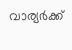വാര്യർക്ക്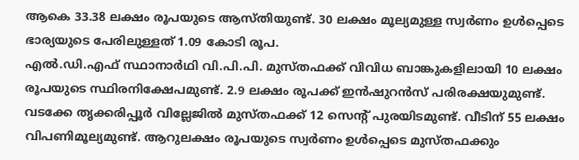ആകെ 33.38 ലക്ഷം രൂപയുടെ ആസ്തിയുണ്ട്. 30 ലക്ഷം മൂല്യമുള്ള സ്വർണം ഉൾപ്പെടെ ഭാര്യയുടെ പേരിലുള്ളത് 1.09 കോടി രൂപ.
എൽ.ഡി.എഫ് സ്ഥാനാർഥി വി.പി.പി. മുസ്തഫക്ക് വിവിധ ബാങ്കുകളിലായി 10 ലക്ഷം രൂപയുടെ സ്ഥിരനിക്ഷേപമുണ്ട്. 2.9 ലക്ഷം രൂപക്ക് ഇൻഷുറൻസ് പരിരക്ഷയുമുണ്ട്. വടക്കേ തൃക്കരിപ്പൂർ വില്ലേജിൽ മുസ്തഫക്ക് 12 സെന്റ് പുരയിടമുണ്ട്. വീടിന് 55 ലക്ഷം വിപണിമൂല്യമുണ്ട്. ആറുലക്ഷം രൂപയുടെ സ്വർണം ഉൾപ്പെടെ മുസ്തഫക്കും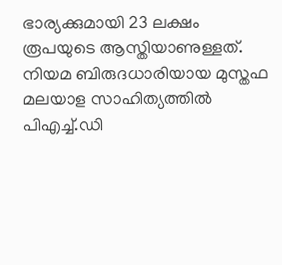ഭാര്യക്കുമായി 23 ലക്ഷം രൂപയുടെ ആസ്തിയാണുള്ളത്. നിയമ ബിരുദധാരിയായ മുസ്തഫ മലയാള സാഹിത്യത്തിൽ പിഎച്ച്.ഡി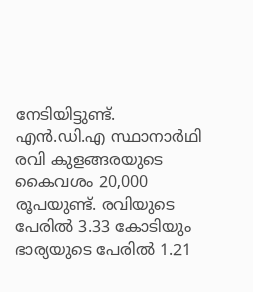നേടിയിട്ടുണ്ട്.
എൻ.ഡി.എ സ്ഥാനാർഥി രവി കുളങ്ങരയുടെ കൈവശം 20,000 രൂപയുണ്ട്. രവിയുടെ പേരിൽ 3.33 കോടിയും ഭാര്യയുടെ പേരിൽ 1.21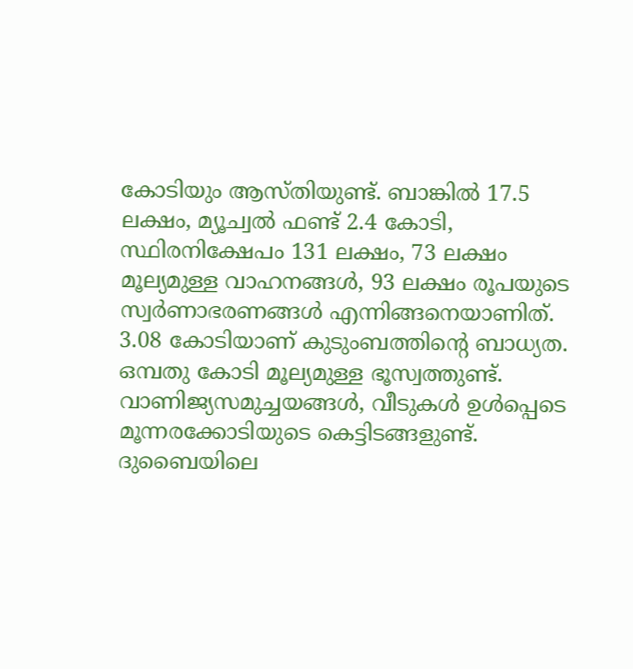കോടിയും ആസ്തിയുണ്ട്. ബാങ്കിൽ 17.5 ലക്ഷം, മ്യൂച്വൽ ഫണ്ട് 2.4 കോടി, സ്ഥിരനിക്ഷേപം 131 ലക്ഷം, 73 ലക്ഷം മൂല്യമുള്ള വാഹനങ്ങൾ, 93 ലക്ഷം രൂപയുടെ സ്വർണാഭരണങ്ങൾ എന്നിങ്ങനെയാണിത്. 3.08 കോടിയാണ് കുടുംബത്തിന്റെ ബാധ്യത.
ഒമ്പതു കോടി മൂല്യമുള്ള ഭൂസ്വത്തുണ്ട്. വാണിജ്യസമുച്ചയങ്ങൾ, വീടുകൾ ഉൾപ്പെടെ മൂന്നരക്കോടിയുടെ കെട്ടിടങ്ങളുണ്ട്. ദുബൈയിലെ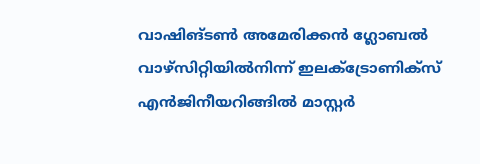വാഷിങ്ടൺ അമേരിക്കൻ ഗ്ലോബൽ വാഴ്സിറ്റിയിൽനിന്ന് ഇലക്ട്രോണിക്സ് എൻജിനീയറിങ്ങിൽ മാസ്റ്റർ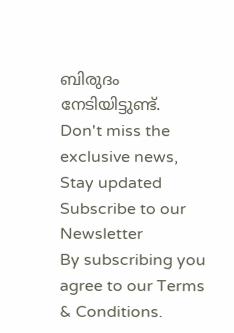ബിരുദം നേടിയിട്ടുണ്ട്.
Don't miss the exclusive news, Stay updated
Subscribe to our Newsletter
By subscribing you agree to our Terms & Conditions.